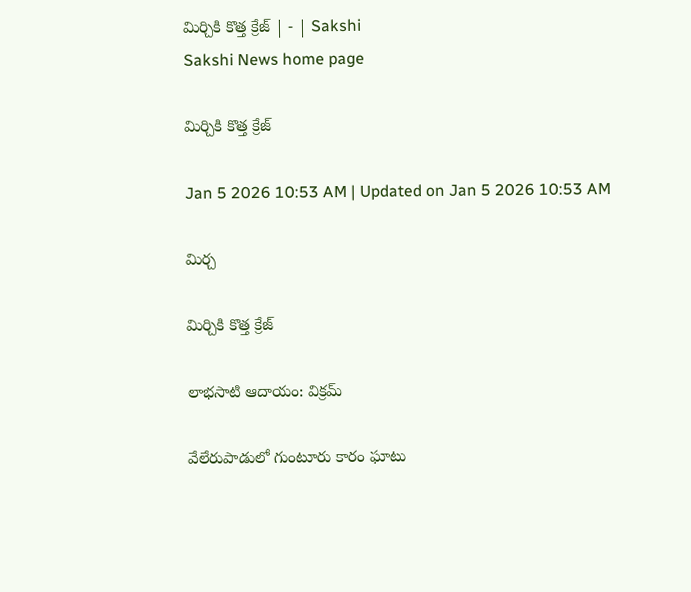మిర్చికి కొత్త క్రేజ్‌ | - | Sakshi
Sakshi News home page

మిర్చికి కొత్త క్రేజ్‌

Jan 5 2026 10:53 AM | Updated on Jan 5 2026 10:53 AM

మిర్చ

మిర్చికి కొత్త క్రేజ్‌

లాభసాటి ఆదాయం: విక్రమ్‌

వేలేరుపాడులో గుంటూరు కారం ఘాటు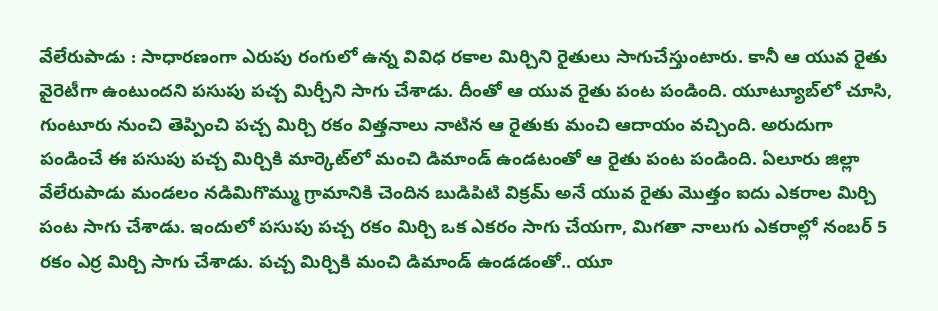వేలేరుపాడు : సాధారణంగా ఎరుపు రంగులో ఉన్న వివిధ రకాల మిర్చిని రైతులు సాగుచేస్తుంటారు. కానీ ఆ యువ రైతు వైరెటీగా ఉంటుందని పసుపు పచ్చ మిర్చీని సాగు చేశాడు. దీంతో ఆ యువ రైతు పంట పండింది. యూట్యూబ్‌లో చూసి, గుంటూరు నుంచి తెప్పించి పచ్చ మిర్చి రకం విత్తనాలు నాటిన ఆ రైతుకు మంచి ఆదాయం వచ్చింది. అరుదుగా పండించే ఈ పసుపు పచ్చ మిర్చికి మార్కెట్‌లో మంచి డిమాండ్‌ ఉండటంతో ఆ రైతు పంట పండింది. ఏలూరు జిల్లా వేలేరుపాడు మండలం నడిమిగొమ్ము గ్రామానికి చెందిన బుడిపిటి విక్రమ్‌ అనే యువ రైతు మొత్తం ఐదు ఎకరాల మిర్చి పంట సాగు చేశాడు. ఇందులో పసుపు పచ్చ రకం మిర్చి ఒక ఎకరం సాగు చేయగా, మిగతా నాలుగు ఎకరాల్లో నంబర్‌ 5 రకం ఎర్ర మిర్చి సాగు చేశాడు. పచ్చ మిర్చికి మంచి డిమాండ్‌ ఉండడంతో.. యూ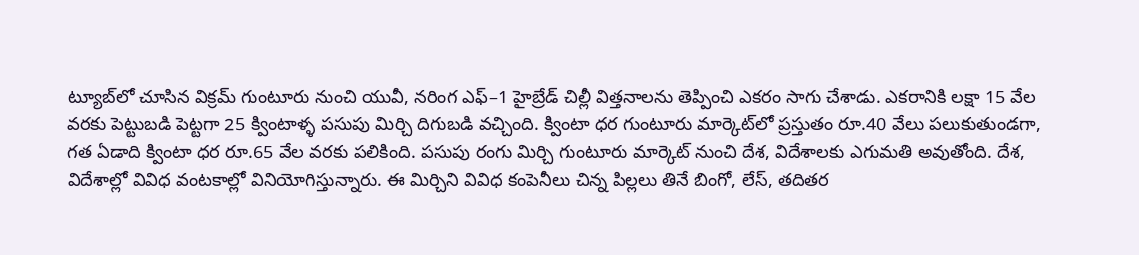ట్యూబ్‌లో చూసిన విక్రమ్‌ గుంటూరు నుంచి యువీ, నరింగ ఎఫ్‌–1 హైబ్రేడ్‌ చిల్లీ విత్తనాలను తెప్పించి ఎకరం సాగు చేశాడు. ఎకరానికి లక్షా 15 వేల వరకు పెట్టుబడి పెట్టగా 25 క్వింటాళ్ళ పసుపు మిర్చి దిగుబడి వచ్చింది. క్వింటా ధర గుంటూరు మార్కెట్‌లో ప్రస్తుతం రూ.40 వేలు పలుకుతుండగా, గత ఏడాది క్వింటా ధర రూ.65 వేల వరకు పలికింది. పసుపు రంగు మిర్చి గుంటూరు మార్కెట్‌ నుంచి దేశ, విదేశాలకు ఎగుమతి అవుతోంది. దేశ, విదేశాల్లో వివిధ వంటకాల్లో వినియోగిస్తున్నారు. ఈ మిర్చిని వివిధ కంపెనీలు చిన్న పిల్లలు తినే బింగో, లేస్‌, తదితర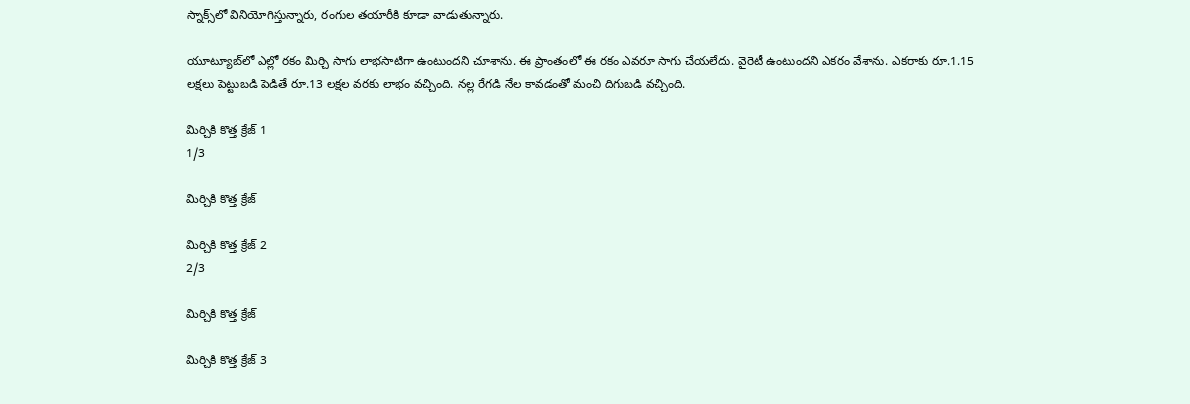స్నాక్స్‌లో వినియోగిస్తున్నారు, రంగుల తయారీకి కూడా వాడుతున్నారు.

యూట్యూబ్‌లో ఎల్లో రకం మిర్చి సాగు లాభసాటిగా ఉంటుందని చూశాను. ఈ ప్రాంతంలో ఈ రకం ఎవరూ సాగు చేయలేదు. వైరెటీ ఉంటుందని ఎకరం వేశాను. ఎకరాకు రూ.1.15 లక్షలు పెట్టుబడి పెడితే రూ.13 లక్షల వరకు లాభం వచ్చింది. నల్ల రేగడి నేల కావడంతో మంచి దిగుబడి వచ్చింది.

మిర్చికి కొత్త క్రేజ్‌ 1
1/3

మిర్చికి కొత్త క్రేజ్‌

మిర్చికి కొత్త క్రేజ్‌ 2
2/3

మిర్చికి కొత్త క్రేజ్‌

మిర్చికి కొత్త క్రేజ్‌ 3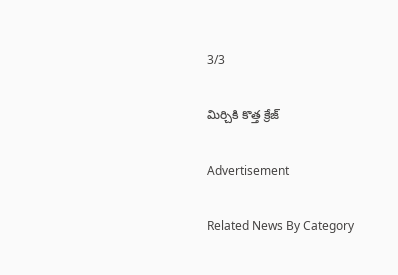3/3

మిర్చికి కొత్త క్రేజ్‌

Advertisement

Related News By Category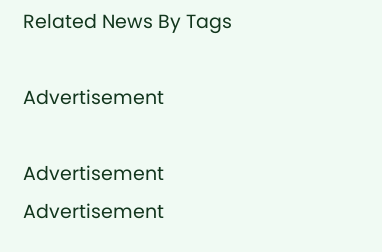Related News By Tags

Advertisement

Advertisement
Advertisement